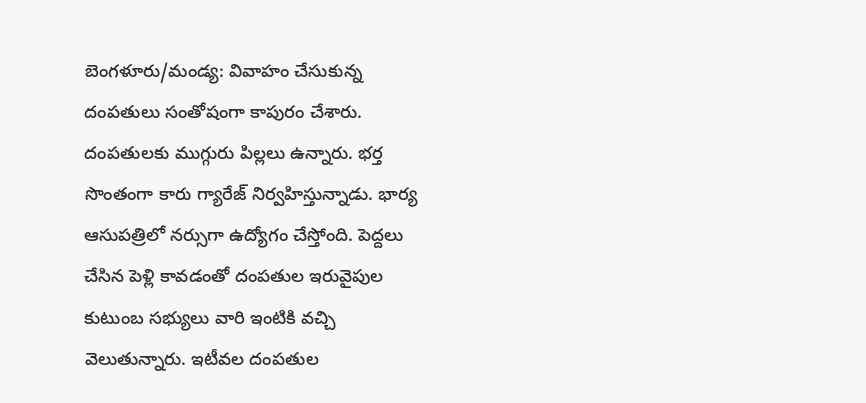బెంగళూరు/మండ్య: వివాహం చేసుకున్న దంపతులు సంతోషంగా కాపురం చేశారు. దంపతులకు ముగ్గురు పిల్లలు ఉన్నారు. భర్త సొంతంగా కారు గ్యారేజ్ నిర్వహిస్తున్నాడు. భార్య ఆసుపత్రిలో నర్సుగా ఉద్యోగం చేస్తోంది. పెద్దలు చేసిన పెళ్లి కావడంతో దంపతుల ఇరువైపుల కుటుంబ సభ్యులు వారి ఇంటికి వచ్చి వెలుతున్నారు. ఇటీవల దంపతుల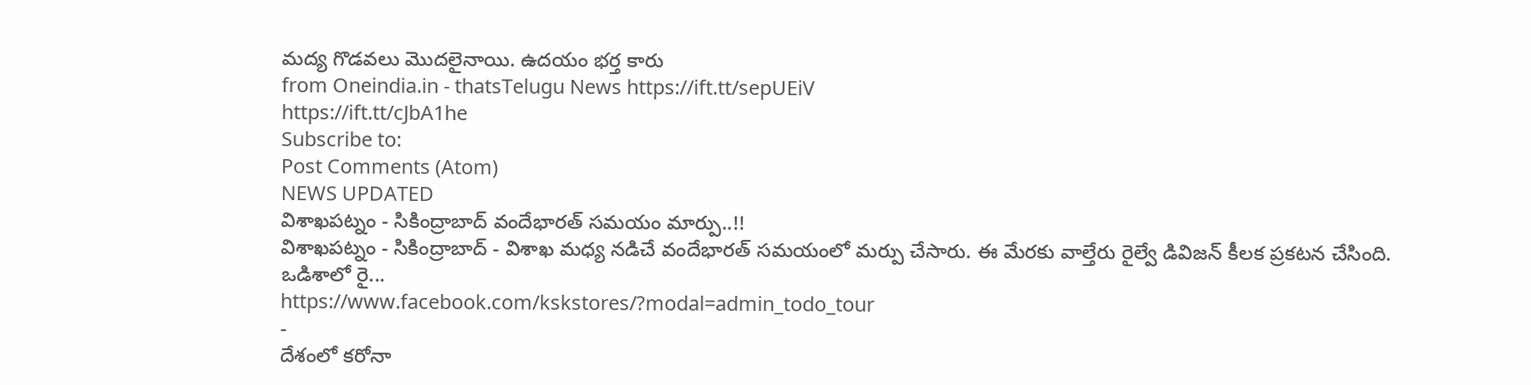మద్య గొడవలు మొదలైనాయి. ఉదయం భర్త కారు
from Oneindia.in - thatsTelugu News https://ift.tt/sepUEiV
https://ift.tt/cJbA1he
Subscribe to:
Post Comments (Atom)
NEWS UPDATED
విశాఖపట్నం - సికింద్రాబాద్ వందేభారత్ సమయం మార్పు..!!
విశాఖపట్నం - సికింద్రాబాద్ - విశాఖ మధ్య నడిచే వందేభారత్ సమయంలో మర్పు చేసారు. ఈ మేరకు వాల్తేరు రైల్వే డివిజన్ కీలక ప్రకటన చేసింది. ఒడిశాలో రై...
https://www.facebook.com/kskstores/?modal=admin_todo_tour
-
దేశంలో కరోనా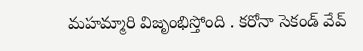మహమ్మారి విజృంభిస్తోంది . కరోనా సెకండ్ వేవ్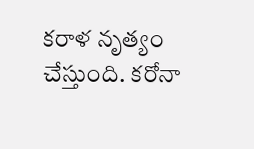కరాళ నృత్యం చేస్తుంది. కరోనా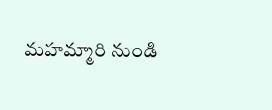మహమ్మారి నుండి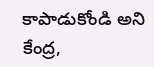కాపాడుకోండి అని కేంద్ర,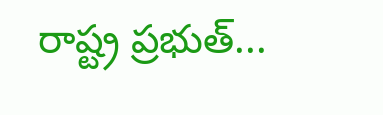రాష్ట్ర ప్రభుత్...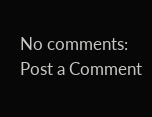No comments:
Post a Comment